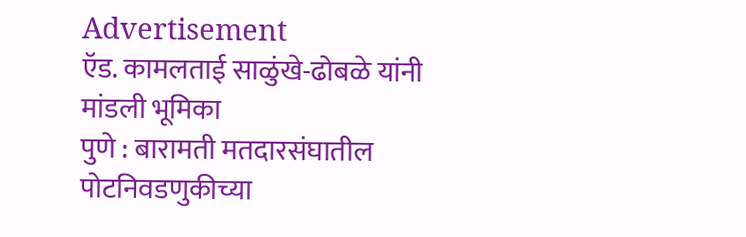Advertisement
ऍड. कामलताई साळुंखे-ढोबळे यांनी मांडली भूमिका
पुणे : बारामती मतदारसंघातील पोटनिवडणुकीच्या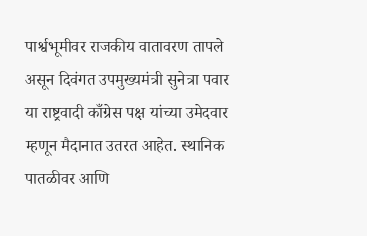पार्श्वभूमीवर राजकीय वातावरण तापले असून दिवंगत उपमुख्यमंत्री सुनेत्रा पवार या राष्ट्रवादी काँग्रेस पक्ष यांच्या उमेदवार म्हणून मैदानात उतरत आहेत. स्थानिक पातळीवर आणि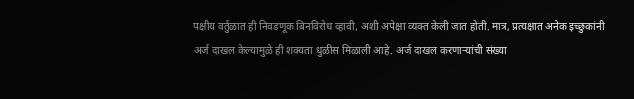पक्षीय वर्तुळात ही निवडणूक बिनविरोध व्हावी, अशी अपेक्षा व्यक्त केली जात होती. मात्र, प्रत्यक्षात अनेक इच्छुकांनी अर्ज दाखल केल्यामुळे ही शक्यता धुळीस मिळाली आहे. अर्ज दाखल करणाऱ्यांची संख्या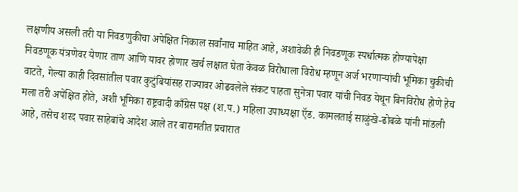लक्षणीय असली तरी या निवडणुकीचा अपेक्षित निकाल सर्वांनाच माहित आहे, अशावेळी ही निवडणूक स्पर्धात्मक होण्यापेक्षा निवडणूक यंत्रणेवर येणार ताण आणि यावर होणार खर्च लक्षात घेता केवळ विरोधाला विरोध म्हणून अर्ज भरणाऱ्यांची भूमिका चुकीची वाटते, गेल्या काही दिवसांतील पवार कुटुंबियांसह राज्यावर ओढवलेले संकट पाहता सुनेत्रा पवार यांची निवड येथून बिनविरोध होणे हेच मला तरी अपेक्षित होते, अशी भूमिका राष्ट्रवादी काँग्रेस पक्ष (श.प.) महिला उपाध्यक्षा ऍड. कामलताई साळुंखे-ढोबळे यांनी मांडली आहे, तसेच शरद पवार साहेबांचे आदेश आले तर बारामतीत प्रचारात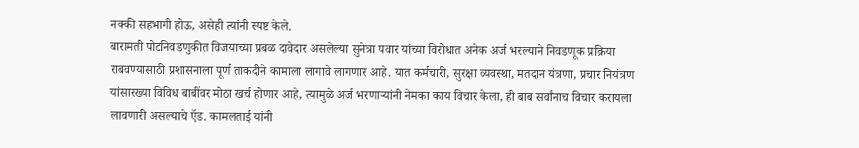नक्की सहभागी होऊ, असेही त्यांनी स्पष्ट केले.
बारामती पोटनिवडणुकीत विजयाच्या प्रबळ दावेदार असलेल्या सुनेत्रा पवार यांच्या विरोधात अनेक अर्ज भरल्याने निवडणूक प्रक्रिया राबवण्यासाठी प्रशासनाला पूर्ण ताकदीने कामाला लागावे लागणार आहे. यात कर्मचारी, सुरक्षा व्यवस्था, मतदान यंत्रणा, प्रचार नियंत्रण यांसारख्या विविध बाबींवर मोठा खर्च होणार आहे, त्यामुळे अर्ज भरणाऱ्यांनी नेमका काय विचार केला, ही बाब सर्वांनाच विचार करायला लावणारी असल्याचे ऍड. कामलताई यांनी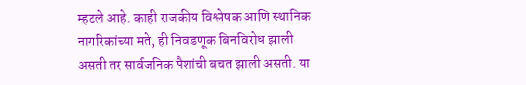म्हटले आहे. काही राजकीय विश्लेषक आणि स्थानिक नागरिकांच्या मते, ही निवडणूक बिनविरोध झाली असती तर सार्वजनिक पैशांची बचत झाली असती. या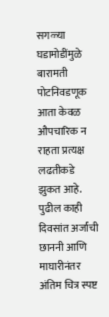सगळ्या घडामोडींमुळे बारामती पोटनिवडणूक आता केवळ औपचारिक न राहता प्रत्यक्ष लढतीकडे झुकत आहे. पुढील काही दिवसांत अर्जांची छाननी आणि माघारीनंतर अंतिम चित्र स्पष्ट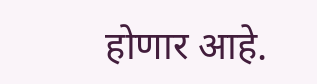होणार आहे.